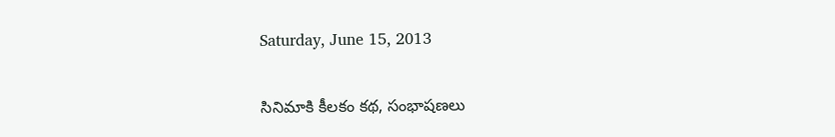Saturday, June 15, 2013

సినిమాకి కీలకం కథ, సంభాషణలు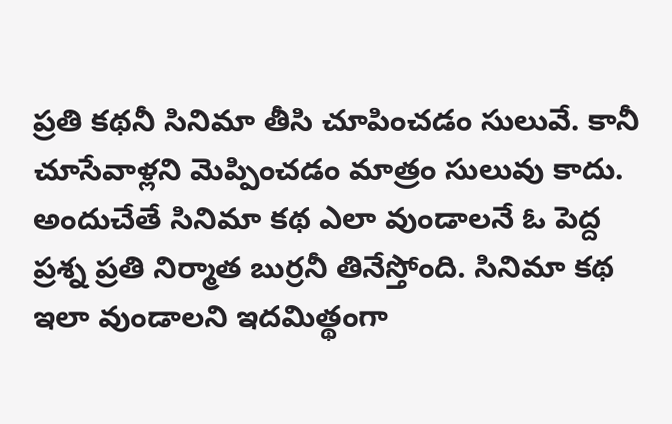ప్రతి కథనీ సినిమా తీసి చూపించడం సులువే. కానీ చూసేవాళ్లని మెప్పించడం మాత్రం సులువు కాదు. అందుచేతే సినిమా కథ ఎలా వుండాలనే ఓ పెద్ద ప్రశ్న ప్రతి నిర్మాత బుర్రనీ తినేస్తోంది. సినిమా కథ ఇలా వుండాలని ఇదమిత్థంగా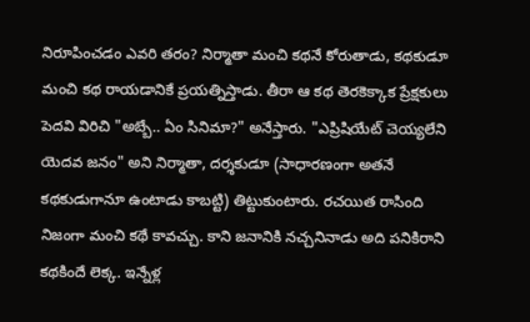నిరూపించడం ఎవరి తరం? నిర్మాతా మంచి కథనే కోరుతాడు, కథకుడూ మంచి కథ రాయడానికే ప్రయత్నిస్తాడు. తీరా ఆ కథ తెరకెక్కాక ప్రేక్షకులు పెదవి విరిచి "అబ్బే.. ఏం సినిమా?" అనేస్తారు. "ఎప్రిషియేట్ చెయ్యలేని యెదవ జనం" అని నిర్మాతా, దర్శకుడూ (సాధారణంగా అతనే కథకుడుగానూ ఉంటాడు కాబట్టి) తిట్టుకుంటారు. రచయిత రాసింది నిజంగా మంచి కథే కావచ్చు. కాని జనానికి నచ్చనినాడు అది పనికిరాని కథకిందే లెక్క. ఇన్నేళ్ల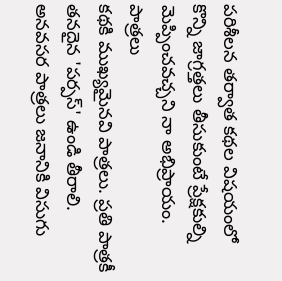పరిశీలన తర్వాత కథల విషయంలో కొన్ని జాగ్రత్తలు తీసుకుంటే ప్రేక్షకుల్ని మెప్పించవచ్చని నా అభిప్రాయం.
పాత్రలు
కథకి ముఖ్యమైనవి పాత్రలు. ప్రతి పాత్రకీ తనదైన 'పర్పస్' ఉండి తీరాలి. అనవసర పాత్రలు జనానికి విసుగు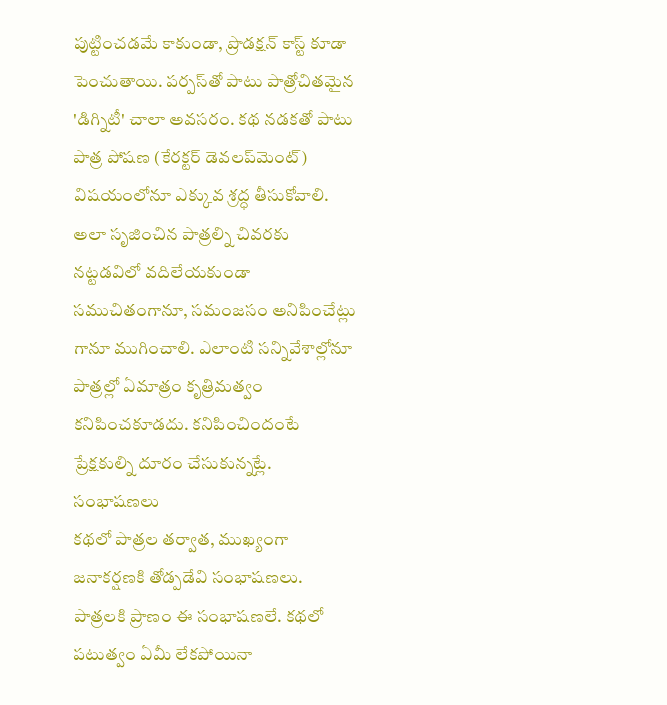పుట్టించడమే కాకుండా, ప్రొడక్షన్ కాస్ట్ కూడా పెంచుతాయి. పర్పస్‌తో పాటు పాత్రోచితమైన 'డిగ్నిటీ' చాలా అవసరం. కథ నడకతో పాటు పాత్ర పోషణ (కేరక్టర్ డెవలప్‌మెంట్) విషయంలోనూ ఎక్కువ శ్రద్ధ తీసుకోవాలి. అలా సృజించిన పాత్రల్ని చివరకు నట్టడవిలో వదిలేయకుండా  సముచితంగానూ, సమంజసం అనిపించేట్లు గానూ ముగించాలి. ఎలాంటి సన్నివేశాల్లోనూ పాత్రల్లో ఏమాత్రం కృత్రిమత్వం కనిపించకూడదు. కనిపించిందంటే ప్రేక్షకుల్ని దూరం చేసుకున్నట్లే.
సంభాషణలు
కథలో పాత్రల తర్వాత, ముఖ్యంగా జనాకర్షణకి తోడ్పడేవి సంభాషణలు. పాత్రలకి ప్రాణం ఈ సంభాషణలే. కథలో పటుత్వం ఏమీ లేకపోయినా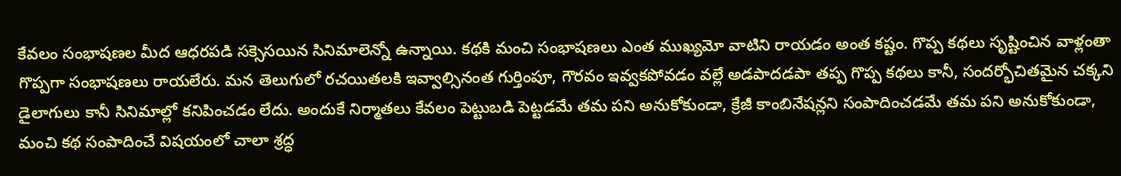కేవలం సంభాషణల మీద ఆధరపడి సక్సెసయిన సినిమాలెన్నో ఉన్నాయి. కథకి మంచి సంభాషణలు ఎంత ముఖ్యమో వాటిని రాయడం అంత కష్టం. గొప్ప కథలు సృష్టించిన వాళ్లంతా గొప్పగా సంభాషణలు రాయలేరు. మన తెలుగులో రచయితలకి ఇవ్వాల్సినంత గుర్తింపూ, గౌరవం ఇవ్వకపోవడం వల్లే అడపాదడపా తప్ప గొప్ప కథలు కానీ, సందర్భోచితమైన చక్కని డైలాగులు కానీ సినిమాల్లో కనిపించడం లేదు. అందుకే నిర్మాతలు కేవలం పెట్టుబడి పెట్టడమే తమ పని అనుకోకుండా, క్రేజీ కాంబినేషన్లని సంపాదించడమే తమ పని అనుకోకుండా, మంచి కథ సంపాదించే విషయంలో చాలా శ్రద్ధ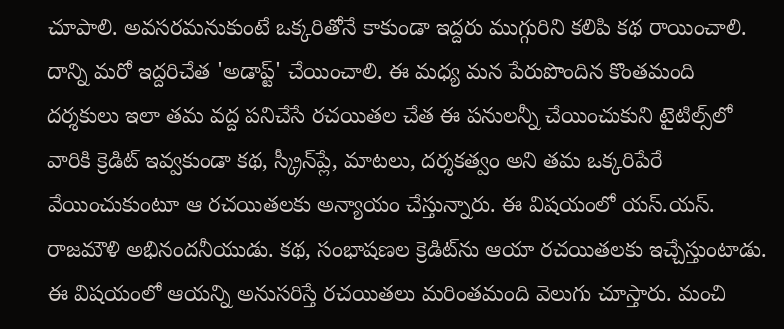చూపాలి. అవసరమనుకుంటే ఒక్కరితోనే కాకుండా ఇద్దరు ముగ్గురిని కలిపి కథ రాయించాలి. దాన్ని మరో ఇద్దరిచేత 'అడాప్ట్' చేయించాలి. ఈ మధ్య మన పేరుపొందిన కొంతమంది దర్శకులు ఇలా తమ వద్ద పనిచేసే రచయితల చేత ఈ పనులన్నీ చేయించుకుని టైటిల్స్‌లో వారికి క్రెడిట్ ఇవ్వకుండా కథ, స్క్రీన్‌ప్లే, మాటలు, దర్శకత్వం అని తమ ఒక్కరిపేరే వేయించుకుంటూ ఆ రచయితలకు అన్యాయం చేస్తున్నారు. ఈ విషయంలో యస్.యస్. రాజమౌళి అభినందనీయుడు. కథ, సంభాషణల క్రెడిట్‌ను ఆయా రచయితలకు ఇచ్చేస్తుంటాడు. ఈ విషయంలో ఆయన్ని అనుసరిస్తే రచయితలు మరింతమంది వెలుగు చూస్తారు. మంచి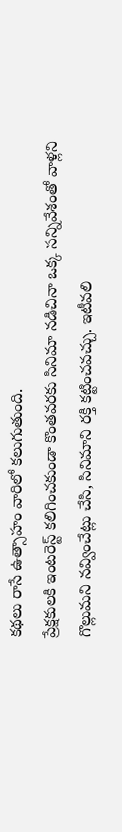కథలు రాసే ఉత్సాహం వారిలో కలుగుతుంది.
ప్రేక్షకులకి ఇంటరెస్ట్ కలిగించకుండా కొంతవరకు సినిమా నడిచినా ఒక్క సన్నివేశంతో వాళ్లని గొల్లుమని నవ్వించేట్లు చేసి, సినిమాని రక్తి కట్టించవచ్చు. ఇటీవలి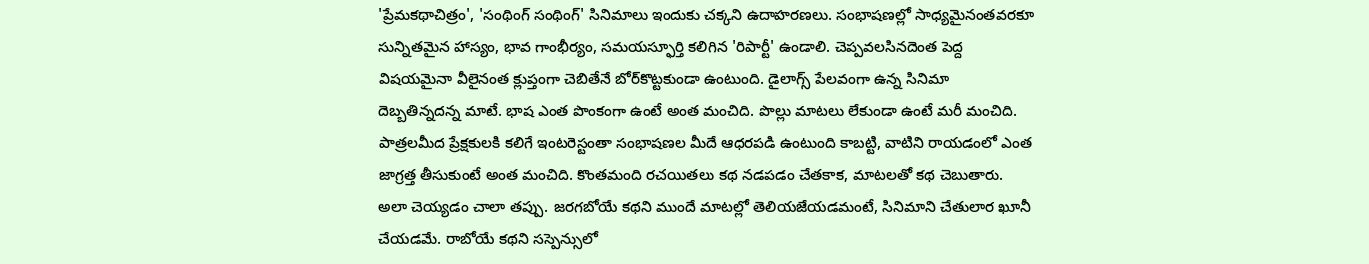'ప్రేమకథాచిత్రం', 'సంథింగ్ సంథింగ్' సినిమాలు ఇందుకు చక్కని ఉదాహరణలు. సంభాషణల్లో సాధ్యమైనంతవరకూ సున్నితమైన హాస్యం, భావ గాంభీర్యం, సమయస్ఫూర్తి కలిగిన 'రిపార్టీ' ఉండాలి. చెప్పవలసినదెంత పెద్ద విషయమైనా వీలైనంత క్లుప్తంగా చెబితేనే బోర్‌కొట్టకుండా ఉంటుంది. డైలాగ్స్ పేలవంగా ఉన్న సినిమా దెబ్బతిన్నదన్న మాటే. భాష ఎంత పొంకంగా ఉంటే అంత మంచిది. పొల్లు మాటలు లేకుండా ఉంటే మరీ మంచిది.
పాత్రలమీద ప్రేక్షకులకి కలిగే ఇంటరెస్టంతా సంభాషణల మీదే ఆధరపడి ఉంటుంది కాబట్టి, వాటిని రాయడంలో ఎంత జాగ్రత్త తీసుకుంటే అంత మంచిది. కొంతమంది రచయితలు కథ నడపడం చేతకాక, మాటలతో కథ చెబుతారు. అలా చెయ్యడం చాలా తప్పు. జరగబోయే కథని ముందే మాటల్లో తెలియజేయడమంటే, సినిమాని చేతులార ఖూనీ చేయడమే. రాబోయే కథని సస్పెన్సులో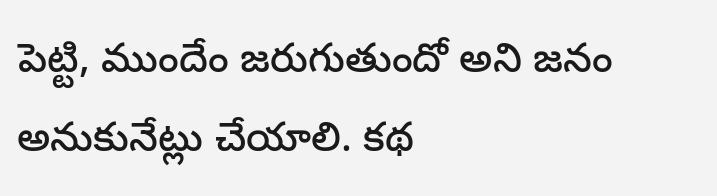పెట్టి, ముందేం జరుగుతుందో అని జనం అనుకునేట్లు చేయాలి. కథ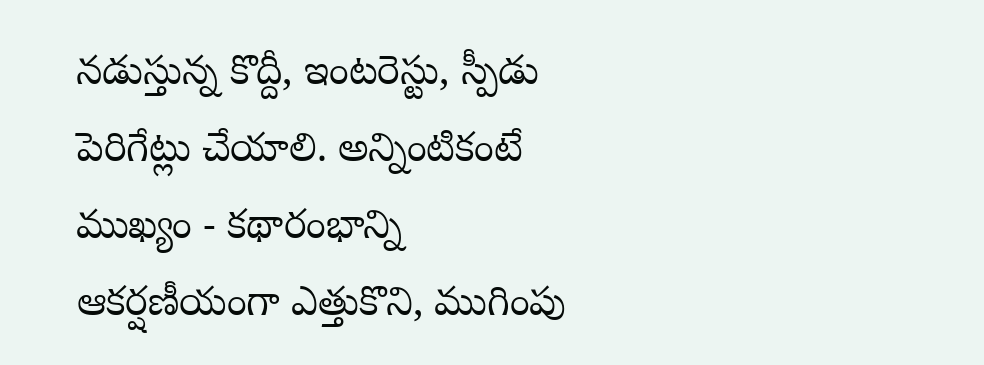నడుస్తున్న కొద్దీ, ఇంటరెస్టు, స్పీడు పెరిగేట్లు చేయాలి. అన్నింటికంటే ముఖ్యం - కథారంభాన్ని ఆకర్షణీయంగా ఎత్తుకొని, ముగింపు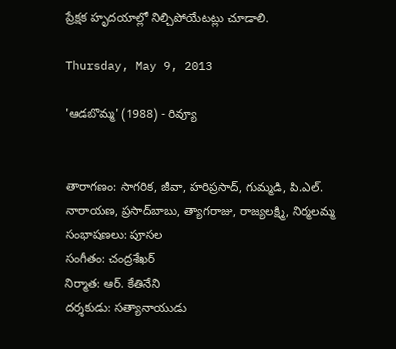ప్రేక్షక హృదయాల్లో నిల్చిపోయేటట్లు చూడాలి.

Thursday, May 9, 2013

'ఆడబొమ్మ' (1988) - రివ్యూ


తారాగణం: సాగరిక, జీవా, హరిప్రసాద్, గుమ్మడి, పి.ఎల్. నారాయణ, ప్రసాద్‌బాబు, త్యాగరాజు, రాజ్యలక్ష్మి, నిర్మలమ్మ
సంభాషణలు: పూసల
సంగీతం: చంద్రశేఖర్
నిర్మాత: ఆర్. కేతినేని
దర్శకుడు: సత్యానాయుడు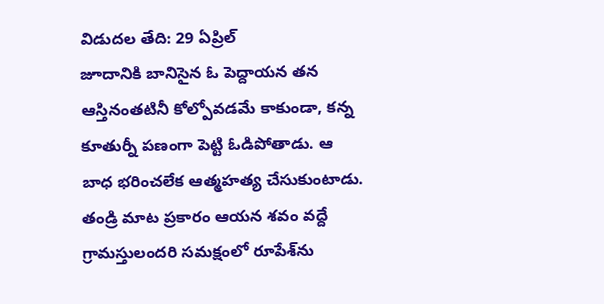విడుదల తేది: 29 ఏప్రిల్
జూదానికి బానిసైన ఓ పెద్దాయన తన ఆస్తినంతటినీ కోల్పోవడమే కాకుండా, కన్న కూతుర్నీ పణంగా పెట్టి ఓడిపోతాడు. ఆ బాధ భరించలేక ఆత్మహత్య చేసుకుంటాడు. తండ్రి మాట ప్రకారం ఆయన శవం వద్దే గ్రామస్తులందరి సమక్షంలో రూపేశ్‌ను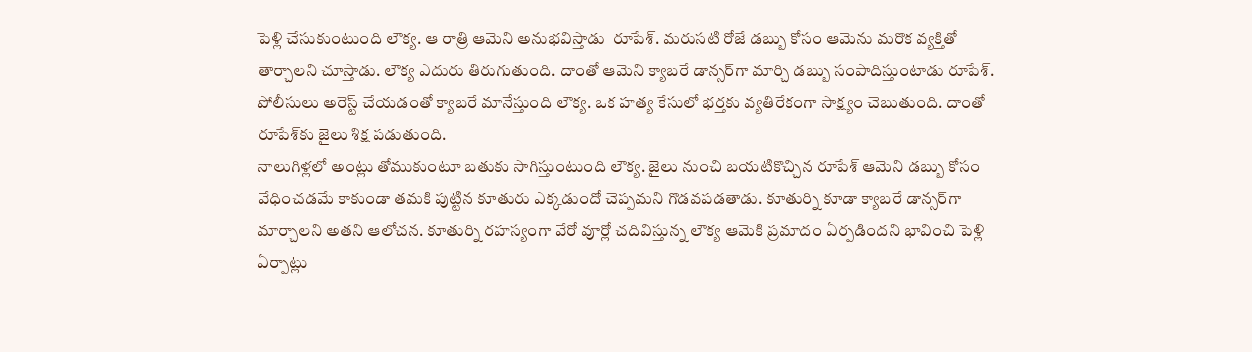పెళ్లి చేసుకుంటుంది లౌక్య. ఆ రాత్రి ఆమెని అనుభవిస్తాడు  రూపేశ్. మరుసటి రోజే డబ్బు కోసం ఆమెను మరొక వ్యక్తితో తార్చాలని చూస్తాడు. లౌక్య ఎదురు తిరుగుతుంది. దాంతో ఆమెని క్యాబరే డాన్సర్‌గా మార్చి డబ్బు సంపాదిస్తుంటాడు రూపేశ్. పోలీసులు అరెస్ట్ చేయడంతో క్యాబరే మానేస్తుంది లౌక్య. ఒక హత్య కేసులో భర్తకు వ్యతిరేకంగా సాక్ష్యం చెబుతుంది. దాంతో రూపేశ్‌కు జైలు శిక్ష పడుతుంది.
నాలుగిళ్లలో అంట్లు తోముకుంటూ బతుకు సాగిస్తుంటుంది లౌక్య. జైలు నుంచి బయటికొచ్చిన రూపేశ్ ఆమెని డబ్బు కోసం వేధించడమే కాకుండా తమకి పుట్టిన కూతురు ఎక్కడుందో చెప్పమని గొడవపడతాడు. కూతుర్ని కూడా క్యాబరే డాన్సర్‌గా మార్చాలని అతని ఆలోచన. కూతుర్ని రహస్యంగా వేరో వూర్లో చదివిస్తున్న లౌక్య ఆమెకి ప్రమాదం ఏర్పడిందని భావించి పెళ్లి ఏర్పాట్లు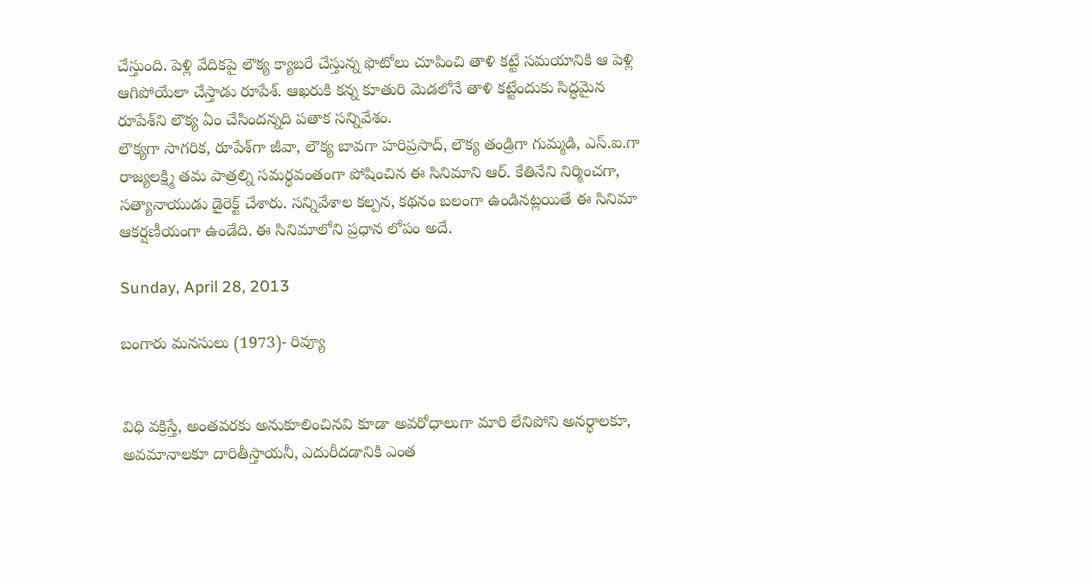చేస్తుంది. పెళ్లి వేదికపై లౌక్య క్యాబరే చేస్తున్న ఫొటోలు చూపించి తాళి కట్టే సమయానికి ఆ పెళ్లి ఆగిపోయేలా చేస్తాడు రూపేశ్. ఆఖరుకి కన్న కూతురి మెడలోనే తాళి కట్టేందుకు సిద్ధమైన రూపేశ్‌ని లౌక్య ఏం చేసిందన్నది పతాక సన్నివేశం.
లౌక్యగా సాగరిక, రూపేశ్‌గా జీవా, లౌక్య బావగా హరిప్రసాద్, లౌక్య తండ్రిగా గుమ్మడి, ఎస్.ఐ.గా రాజ్యలక్ష్మి తమ పాత్రల్ని సమర్థవంతంగా పోషించిన ఈ సినిమాని ఆర్. కేతినేని నిర్మించగా, సత్యానాయుడు డైరెక్ట్ చేశారు. సన్నివేశాల కల్పన, కథనం బలంగా ఉండినట్లయితే ఈ సినిమా ఆకర్షణీయంగా ఉండేది. ఈ సినిమాలోని ప్రధాన లోపం అదే.

Sunday, April 28, 2013

బంగారు మనసులు (1973)- రివ్యూ


విధి వక్రిస్తే, అంతవరకు అనుకూలించినవి కూడా అవరోధాలుగా మారి లేనిపోని అనర్థాలకూ, అవమానాలకూ దారితీస్తాయనీ, ఎదురీదడానికి ఎంత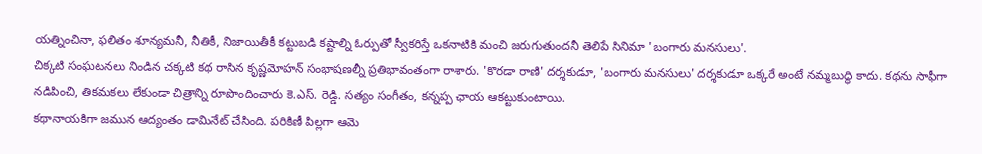యత్నించినా, ఫలితం శూన్యమనీ, నీతికీ, నిజాయితీకీ కట్టుబడి కష్టాల్ని ఓర్పుతో స్వీకరిస్తే ఒకనాటికి మంచి జరుగుతుందనీ తెలిపే సినిమా 'బంగారు మనసులు'.
చిక్కటి సంఘటనలు నిండిన చక్కటి కథ రాసిన కృష్ణమోహన్ సంభాషణల్నీ ప్రతిభావంతంగా రాశారు. 'కొరడా రాణి' దర్శకుడూ, 'బంగారు మనసులు' దర్శకుడూ ఒక్కరే అంటే నమ్మబుద్ధి కాదు. కథను సాఫీగా నడిపించి, తికమకలు లేకుండా చిత్రాన్ని రూపొందించారు కె.ఎస్. రెడ్డి. సత్యం సంగీతం, కన్నప్ప ఛాయ ఆకట్టుకుంటాయి.
కథానాయకిగా జమున ఆద్యంతం డామినేట్ చేసింది. పరికిణీ పిల్లగా ఆమె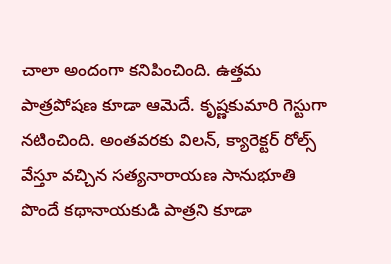చాలా అందంగా కనిపించింది. ఉత్తమ పాత్రపోషణ కూడా ఆమెదే. కృష్ణకుమారి గెస్టుగా నటించింది. అంతవరకు విలన్, క్యారెక్టర్ రోల్స్ వేస్తూ వచ్చిన సత్యనారాయణ సానుభూతి పొందే కథానాయకుడి పాత్రని కూడా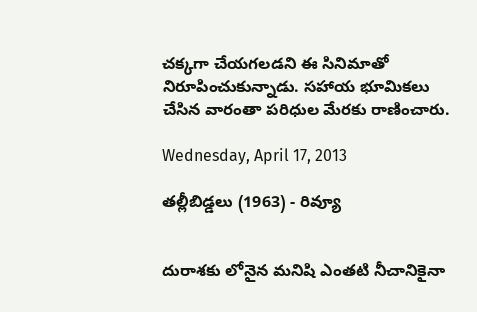చక్కగా చేయగలడని ఈ సినిమాతో నిరూపించుకున్నాడు. సహాయ భూమికలు చేసిన వారంతా పరిధుల మేరకు రాణించారు.

Wednesday, April 17, 2013

తల్లీబిడ్డలు (1963) - రివ్యూ


దురాశకు లోనైన మనిషి ఎంతటి నీచానికైనా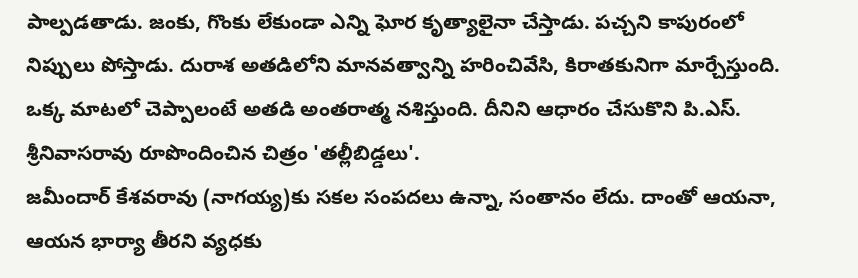పాల్పడతాడు. జంకు, గొంకు లేకుండా ఎన్ని ఘోర కృత్యాలైనా చేస్తాడు. పచ్చని కాపురంలో నిప్పులు పోస్తాడు. దురాశ అతడిలోని మానవత్వాన్ని హరించివేసి, కిరాతకునిగా మార్చేస్తుంది. ఒక్క మాటలో చెప్పాలంటే అతడి అంతరాత్మ నశిస్తుంది. దీనిని ఆధారం చేసుకొని పి.ఎస్. శ్రీనివాసరావు రూపొందించిన చిత్రం 'తల్లీబిడ్డలు'.
జమీందార్ కేశవరావు (నాగయ్య)కు సకల సంపదలు ఉన్నా, సంతానం లేదు. దాంతో ఆయనా, ఆయన భార్యా తీరని వ్యధకు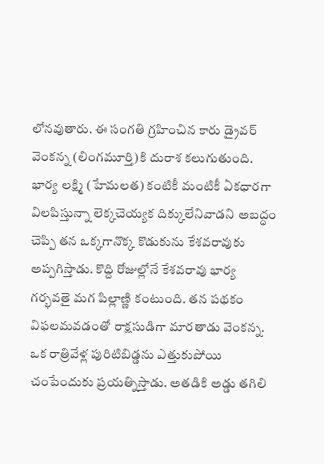లోనవుతారు. ఈ సంగతి గ్రహించిన కారు డ్రైవర్ వెంకన్న (లింగమూర్తి)కి దురాశ కలుగుతుంది. భార్య లక్ష్మి (హేమలత) కంటికీ మంటికీ ఏకధారగా విలపిస్తున్నా లెక్కచెయ్యక దిక్కులేనివాడని అబద్ధం చెప్పి తన ఒక్కగానొక్క కొడుకును కేశవరావుకు అప్పగిస్తాడు. కొద్ది రోజుల్లోనే కేశవరావు భార్య గర్భవతై మగ పిల్లాణ్ణి కంటుంది. తన పథకం విఫలమవడంతో రాక్షసుడిగా మారతాడు వెంకన్న. ఒక రాత్రివేళ్ల పురిటిబిడ్డను ఎత్తుకుపోయి చంపేందుకు ప్రయత్నిస్తాడు. అతడికి అడ్డు తగిలి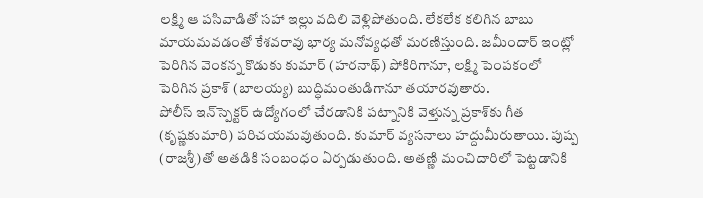లక్ష్మి ఆ పసివాడితో సహా ఇల్లు వదిలి వెళ్లిపోతుంది. లేకలేక కలిగిన బాబు మాయమవడంతో కేశవరావు భార్య మనోవ్యధతో మరణిస్తుంది. జమీందార్ ఇంట్లో పెరిగిన వెంకన్న కొడుకు కుమార్ (హరనాథ్) పోకిరిగానూ, లక్ష్మి పెంపకంలో పెరిగిన ప్రకాశ్ (బాలయ్య) బుద్ధిమంతుడిగానూ తయారవుతారు.
పోలీస్ ఇన్‌స్పెక్టర్ ఉద్యోగంలో చేరడానికి పట్నానికి వెళ్తున్న ప్రకాశ్‌కు గీత (కృష్ణకుమారి) పరిచయమవుతుంది. కుమార్ వ్యసనాలు హద్దుమీరుతాయి. పుష్ప (రాజశ్రీ)తో అతడికి సంబంధం ఏర్పడుతుంది. అతణ్ణి మంచిదారిలో పెట్టడానికి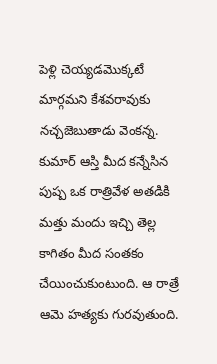పెళ్లి చెయ్యడమొక్కటే మార్గమని కేశవరావుకు నచ్చజెబుతాడు వెంకన్న. కుమార్ ఆస్తి మీద కన్నేసిన పుష్ప ఒక రాత్రివేళ అతడికి మత్తు మందు ఇచ్చి తెల్ల కాగితం మీద సంతకం చేయించుకుంటుంది. ఆ రాత్రే ఆమె హత్యకు గురవుతుంది.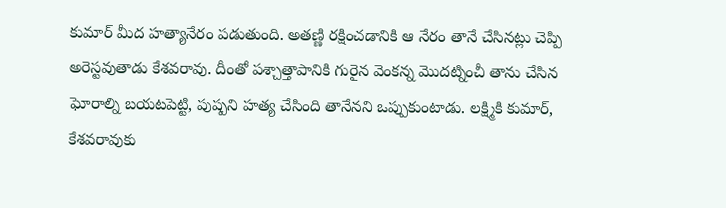కుమార్ మీద హత్యానేరం పడుతుంది. అతణ్ణి రక్షించడానికి ఆ నేరం తానే చేసినట్లు చెప్పి అరెస్టవుతాడు కేశవరావు. దీంతో పశ్చాత్తాపానికి గురైన వెంకన్న మొదట్నించీ తాను చేసిన ఘోరాల్ని బయటపెట్టి, పుష్పని హత్య చేసింది తానేనని ఒప్పుకుంటాడు. లక్ష్మికి కుమార్, కేశవరావుకు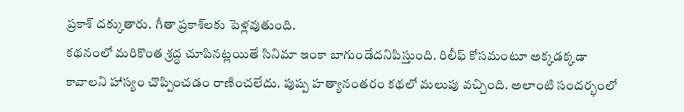ప్రకాశ్ దక్కుతారు. గీతా ప్రకాశ్‌లకు పెళ్లవుతుంది.
కథనంలో మరికొంత శ్రద్ధ చూపినట్లయితే సినిమా ఇంకా బాగుండేదనిపిస్తుంది. రిలీఫ్ కోసమంటూ అక్కడక్కడా కావాలని హాస్యం చొప్పించడం రాణించలేదు. పుష్ప హత్యానంతరం కథలో మలుపు వచ్చింది. అలాంటి సందర్భంలో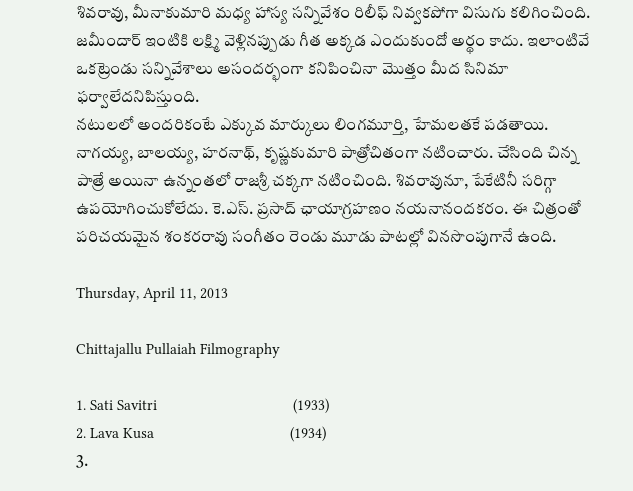శివరావు, మీనాకుమారి మధ్య హాస్య సన్నివేశం రిలీఫ్ నివ్వకపోగా విసుగు కలిగించింది. జమీందార్ ఇంటికి లక్ష్మి వెళ్లినప్పుడు గీత అక్కడ ఎందుకుందో అర్థం కాదు. ఇలాంటివే ఒకట్రెండు సన్నివేశాలు అసందర్భంగా కనిపించినా మొత్తం మీద సినిమా ఫర్వాలేదనిపిస్తుంది.
నటులలో అందరికంటే ఎక్కువ మార్కులు లింగమూర్తి, హేమలతకే పడతాయి. నాగయ్య, బాలయ్య, హరనాథ్, కృష్ణకుమారి పాత్రోచితంగా నటించారు. చేసింది చిన్న పాత్రే అయినా ఉన్నంతలో రాజశ్రీ చక్కగా నటించింది. శివరావునూ, పేకేటినీ సరిగ్గా ఉపయోగించుకోలేదు. కె.ఎస్. ప్రసాద్ ఛాయాగ్రహణం నయనానందకరం. ఈ చిత్రంతో పరిచయమైన శంకరరావు సంగీతం రెండు మూడు పాటల్లో వినసొంపుగానే ఉంది.

Thursday, April 11, 2013

Chittajallu Pullaiah Filmography

1. Sati Savitri                                  (1933)
2. Lava Kusa                                  (1934)
3.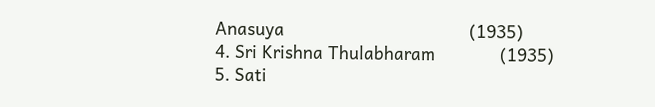Anasuya                                     (1935)
4. Sri Krishna Thulabharam             (1935)
5. Sati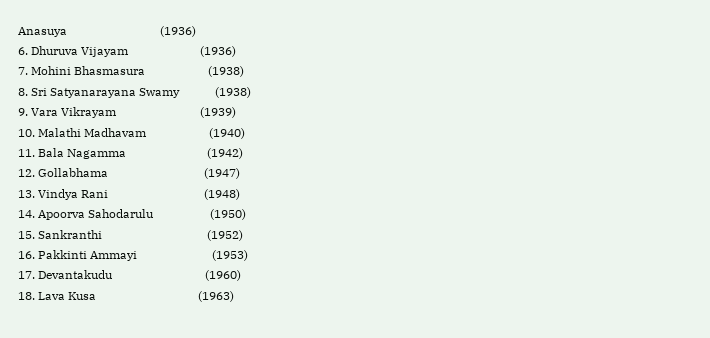Anasuya                               (1936)
6. Dhuruva Vijayam                        (1936)
7. Mohini Bhasmasura                     (1938)
8. Sri Satyanarayana Swamy            (1938)
9. Vara Vikrayam                            (1939)
10. Malathi Madhavam                     (1940)
11. Bala Nagamma                           (1942)
12. Gollabhama                                (1947)
13. Vindya Rani                                (1948)
14. Apoorva Sahodarulu                   (1950)
15. Sankranthi                                   (1952)
16. Pakkinti Ammayi                         (1953)
17. Devantakudu                               (1960)
18. Lava Kusa                                  (1963)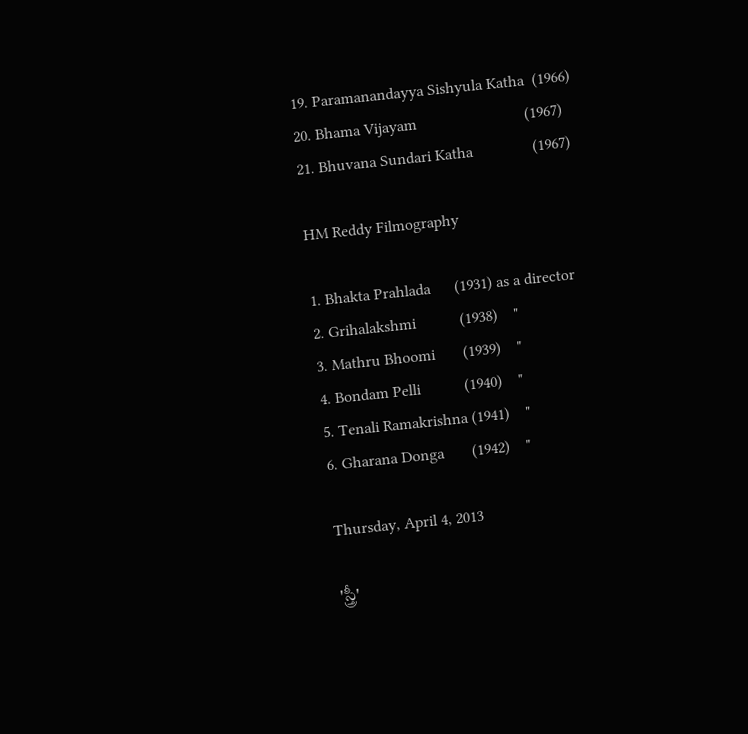19. Paramanandayya Sishyula Katha  (1966)
20. Bhama Vijayam                           (1967)
21. Bhuvana Sundari Katha               (1967)

HM Reddy Filmography

1. Bhakta Prahlada      (1931) as a director
2. Grihalakshmi           (1938)    "
3. Mathru Bhoomi       (1939)    "
4. Bondam Pelli           (1940)    "
5. Tenali Ramakrishna (1941)    "
6. Gharana Donga       (1942)    "

Thursday, April 4, 2013

'స్త్రీ'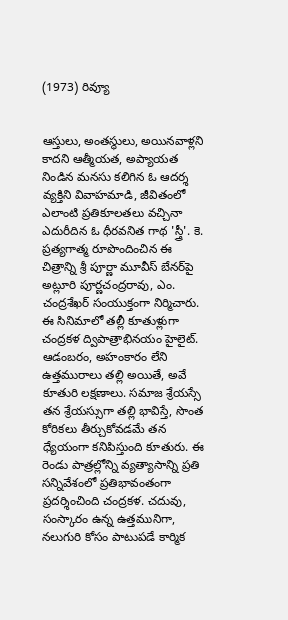(1973) రివ్యూ


ఆస్తులు, అంతస్థులు, అయినవాళ్లని కాదని ఆత్మీయత, అప్యాయత నిండిన మనసు కలిగిన ఓ ఆదర్శ వ్యక్తిని వివాహమాడి, జీవితంలో ఎలాంటి ప్రతికూలతలు వచ్చినా ఎదురీదిన ఓ ధీరవనిత గాథ 'స్త్రీ'. కె. ప్రత్యగాత్మ రూపొందించిన ఈ చిత్రాన్ని శ్రీ పూర్ణా మూవీస్ బేనర్‌పై అట్లూరి పూర్ణచంద్రరావు, ఎం. చంద్రశేఖర్ సంయుక్తంగా నిర్మిచారు.
ఈ సినిమాలో తల్లీ కూతుళ్లుగా చంద్రకళ ద్విపాత్రాభినయం హైలైట్. ఆడంబరం, అహంకారం లేని ఉత్తమురాలు తల్లి అయితే, అవే కూతురి లక్షణాలు. సమాజ శ్రేయస్సే తన శ్రేయస్సుగా తల్లి భావిస్తే, సొంత కోరికలు తీర్చుకోవడమే తన ధ్యేయంగా కనిపిస్తుంది కూతురు. ఈ రెండు పాత్రల్లోన్ని వ్యత్యాసాన్ని ప్రతి సన్నివేశంలో ప్రతిభావంతంగా ప్రదర్శించింది చంద్రకళ. చదువు, సంస్కారం ఉన్న ఉత్తమునిగా, నలుగురి కోసం పాటుపడే కార్మిక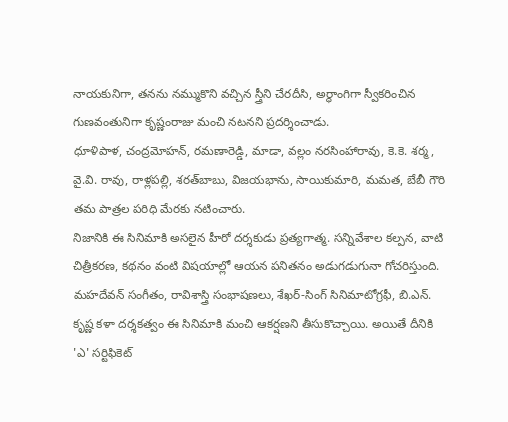నాయకునిగా, తనను నమ్ముకొని వచ్చిన స్త్రీని చేరదీసి, అర్ధాంగిగా స్వీకరించిన గుణవంతునిగా కృష్ణంరాజు మంచి నటనని ప్రదర్శించాడు.
ధూళిపాళ, చంద్రమోహన్, రమణారెడ్డి, మాడా, వల్లం నరసింహారావు, కె.కె. శర్మ, వై.వి. రావు, రాళ్లపల్లి, శరత్‌బాబు, విజయభాను, సాయికుమారి, మమత, బేబీ గౌరి తమ పాత్రల పరిధి మేరకు నటించారు.
నిజానికి ఈ సినిమాకి అసలైన హీరో దర్శకుడు ప్రత్యగాత్మ. సన్నివేశాల కల్పన, వాటి చిత్రీకరణ, కథనం వంటి విషయాల్లో ఆయన పనితనం అడుగడుగునా గోచరిస్తుంది. మహదేవన్ సంగీతం, రావిశాస్త్రి సంభాషణలు, శేఖర్-సింగ్ సినిమాటోగ్రఫీ, బి.ఎన్. కృష్ణ కళా దర్శకత్వం ఈ సినిమాకి మంచి ఆకర్షణని తీసుకొచ్చాయి. అయితే దీనికి 'ఎ' సర్టిఫికెట్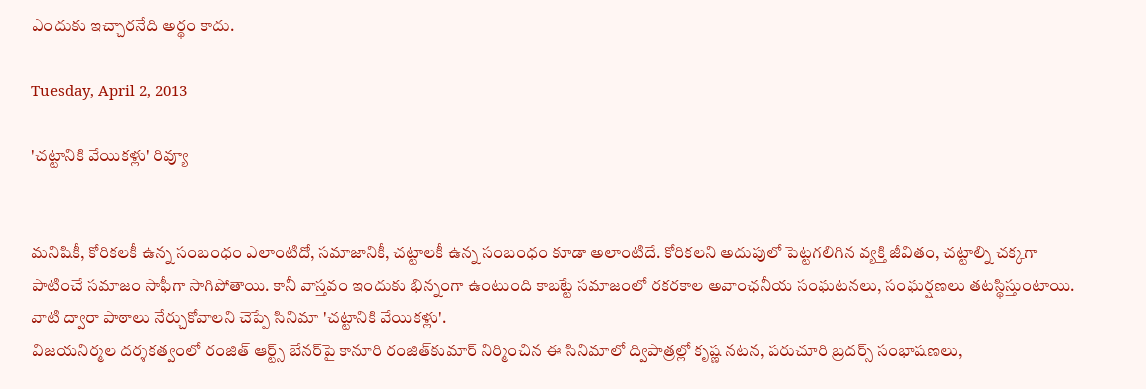ఎందుకు ఇచ్చారనేది అర్థం కాదు.

Tuesday, April 2, 2013

'చట్టానికి వేయికళ్లు' రివ్యూ


మనిషికీ, కోరికలకీ ఉన్న సంబంధం ఎలాంటిదో, సమాజానికీ, చట్టాలకీ ఉన్న సంబంధం కూడా అలాంటిదే. కోరికలని అదుపులో పెట్టగలిగిన వ్యక్తి జీవితం, చట్టాల్ని చక్కగా పాటించే సమాజం సాఫీగా సాగిపోతాయి. కానీ వాస్తవం ఇందుకు భిన్నంగా ఉంటుంది కాబట్టే సమాజంలో రకరకాల అవాంఛనీయ సంఘటనలు, సంఘర్షణలు తటస్థిస్తుంటాయి. వాటి ద్వారా పాఠాలు నేర్చుకోవాలని చెప్పే సినిమా 'చట్టానికి వేయికళ్లు'.
విజయనిర్మల దర్శకత్వంలో రంజిత్ ఆర్ట్స్ బేనర్‌పై కానూరి రంజిత్‌కుమార్ నిర్మించిన ఈ సినిమాలో ద్విపాత్రల్లో కృష్ణ నటన, పరుచూరి బ్రదర్స్ సంభాషణలు,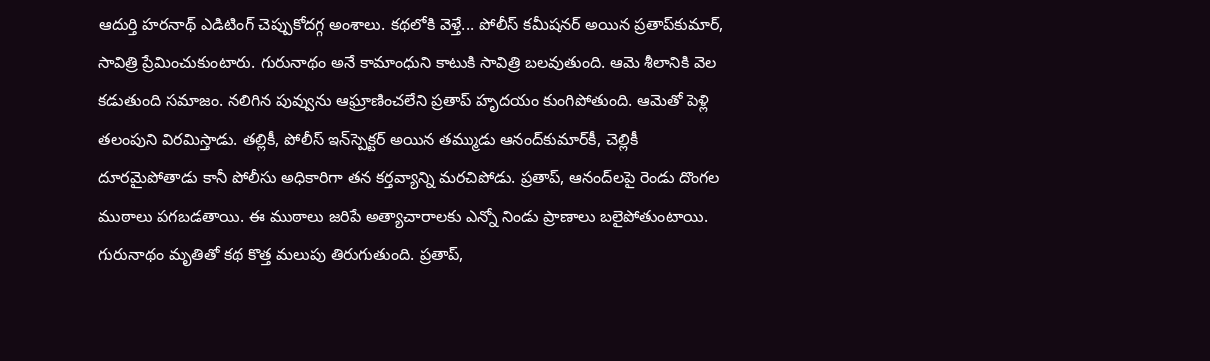ఆదుర్తి హరనాథ్ ఎడిటింగ్ చెప్పుకోదగ్గ అంశాలు. కథలోకి వెళ్తే... పోలీస్ కమీషనర్ అయిన ప్రతాప్‌కుమార్, సావిత్రి ప్రేమించుకుంటారు. గురునాథం అనే కామాంధుని కాటుకి సావిత్రి బలవుతుంది. ఆమె శీలానికి వెల కడుతుంది సమాజం. నలిగిన పువ్వును ఆఘ్రాణించలేని ప్రతాప్ హృదయం కుంగిపోతుంది. ఆమెతో పెళ్లి తలంపుని విరమిస్తాడు. తల్లికీ, పోలీస్ ఇన్‌స్పెక్టర్ అయిన తమ్ముడు ఆనంద్‌కుమార్‌కీ, చెల్లికీ దూరమైపోతాడు కానీ పోలీసు అధికారిగా తన కర్తవ్యాన్ని మరచిపోడు. ప్రతాప్, ఆనంద్‌లపై రెండు దొంగల ముఠాలు పగబడతాయి. ఈ ముఠాలు జరిపే అత్యాచారాలకు ఎన్నో నిండు ప్రాణాలు బలైపోతుంటాయి. గురునాథం మృతితో కథ కొత్త మలుపు తిరుగుతుంది. ప్రతాప్,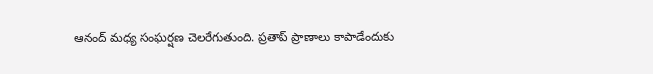ఆనంద్ మధ్య సంఘర్షణ చెలరేగుతుంది. ప్రతాప్ ప్రాణాలు కాపాడేందుకు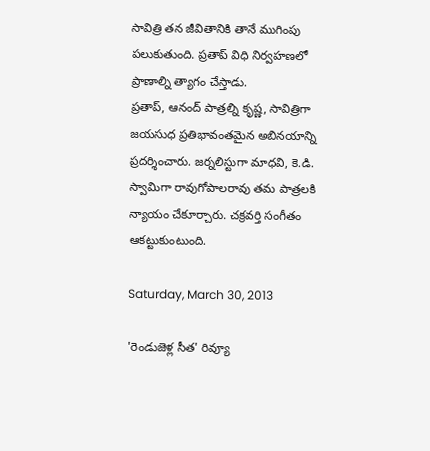సావిత్రి తన జీవితానికి తానే ముగింపు పలుకుతుంది. ప్రతాప్ విధి నిర్వహణలో ప్రాణాల్ని త్యాగం చేస్తాడు.
ప్రతాప్, ఆనంద్ పాత్రల్ని కృష్ణ, సావిత్రిగా జయసుధ ప్రతిభావంతమైన అబినయాన్ని ప్రదర్శించారు. జర్నలిస్టుగా మాధవి, కె.డి. స్వామిగా రావుగోపాలరావు తమ పాత్రలకి న్యాయం చేకూర్చారు. చక్రవర్తి సంగీతం ఆకట్టుకుంటుంది.

Saturday, March 30, 2013

'రెండుజెళ్ల సీత' రివ్యూ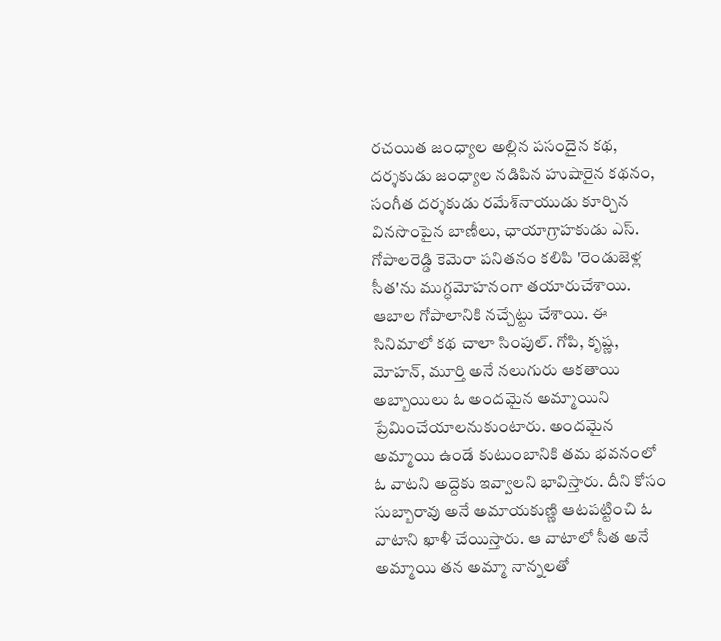రచయిత జంధ్యాల అల్లిన పసందైన కథ, దర్శకుడు జంధ్యాల నడిపిన హుషారైన కథనం, సంగీత దర్శకుడు రమేశ్‌నాయుడు కూర్చిన వినసొంపైన బాణీలు, ఛాయాగ్రాహకుడు ఎస్. గోపాలరెడ్డి కెమెరా పనితనం కలిపి 'రెండుజెళ్ల సీత'ను ముగ్ధమోహనంగా తయారుచేశాయి. ఆబాల గోపాలానికి నచ్చేట్టు చేశాయి. ఈ సినిమాలో కథ చాలా సింపుల్. గోపి, కృష్ణ, మోహన్, మూర్తి అనే నలుగురు ఆకతాయి అబ్బాయిలు ఓ అందమైన అమ్మాయిని ప్రేమించేయాలనుకుంటారు. అందమైన అమ్మాయి ఉండే కుటుంబానికి తమ భవనంలో ఓ వాటని అద్దెకు ఇవ్వాలని భావిస్తారు. దీని కోసం సుబ్బారావు అనే అమాయకుణ్ణి ఆటపట్టించి ఓ వాటాని ఖాళీ చేయిస్తారు. ఆ వాటాలో సీత అనే అమ్మాయి తన అమ్మా నాన్నలతో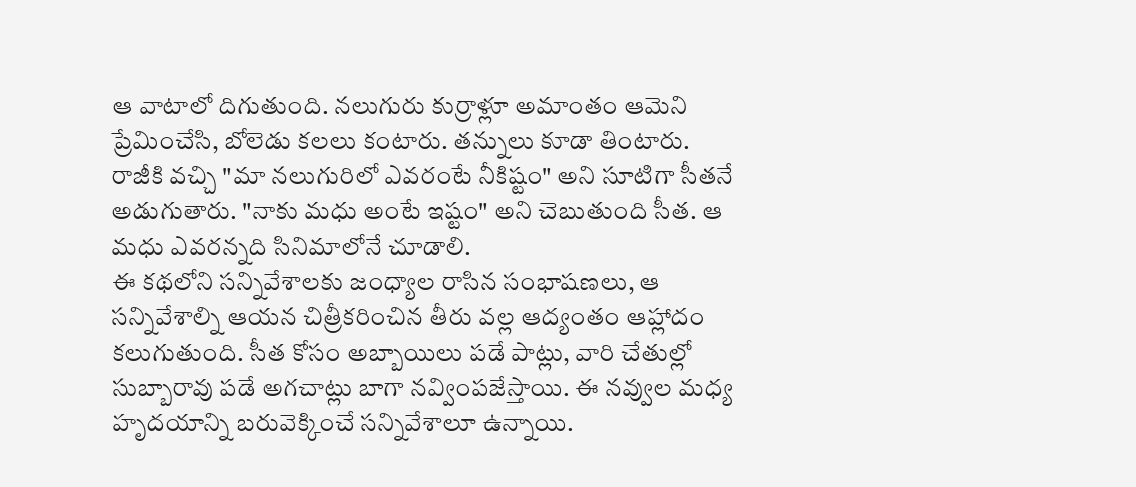ఆ వాటాలో దిగుతుంది. నలుగురు కుర్రాళ్లూ అమాంతం ఆమెని ప్రేమించేసి, బోలెడు కలలు కంటారు. తన్నులు కూడా తింటారు. రాజీకి వచ్చి "మా నలుగురిలో ఎవరంటే నీకిష్టం" అని సూటిగా సీతనే అడుగుతారు. "నాకు మధు అంటే ఇష్టం" అని చెబుతుంది సీత. ఆ మధు ఎవరన్నది సినిమాలోనే చూడాలి.
ఈ కథలోని సన్నివేశాలకు జంధ్యాల రాసిన సంభాషణలు, ఆ సన్నివేశాల్ని ఆయన చిత్రీకరించిన తీరు వల్ల ఆద్యంతం ఆహ్లాదం కలుగుతుంది. సీత కోసం అబ్బాయిలు పడే పాట్లు, వారి చేతుల్లో సుబ్బారావు పడే అగచాట్లు బాగా నవ్వింపజేస్తాయి. ఈ నవ్వుల మధ్య హృదయాన్ని బరువెక్కించే సన్నివేశాలూ ఉన్నాయి.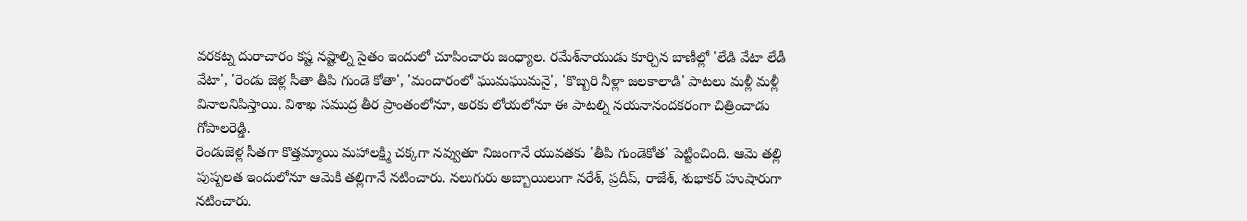వరకట్న దురాచారం కష్ట నష్టాల్ని సైతం ఇందులో చూపించారు జంధ్యాల. రమేశ్‌నాయుడు కూర్చిన బాణీల్లో 'లేడి వేటా లేడీ వేటా', 'రెండు జెళ్ల సీతా తీపి గుండె కోతా', 'మందారంలో ఘుమఘుమనై', 'కొబ్బరి నీళ్లా జలకాలాడి' పాటలు మళ్లీ మళ్లీ వినాలనిపిస్తాయి. విశాఖ సముద్ర తీర ప్రాంతంలోనూ, అరకు లోయలోనూ ఈ పాటల్ని నయనానందకరంగా చిత్రించాడు గోపాలరెడ్డి.
రెండుజెళ్ల సీతగా కొత్తమ్మాయి మహాలక్ష్మి చక్కగా నవ్వుతూ నిజంగానే యువతకు 'తీపి గుండెకోత' పెట్టించింది. ఆమె తల్లి పుష్పలత ఇందులోనూ ఆమెకి తల్లిగానే నటించారు. నలుగురు అబ్బాయిలుగా నరేశ్, ప్రదీప్, రాజేశ్, శుభాకర్ హుషారుగా నటించారు.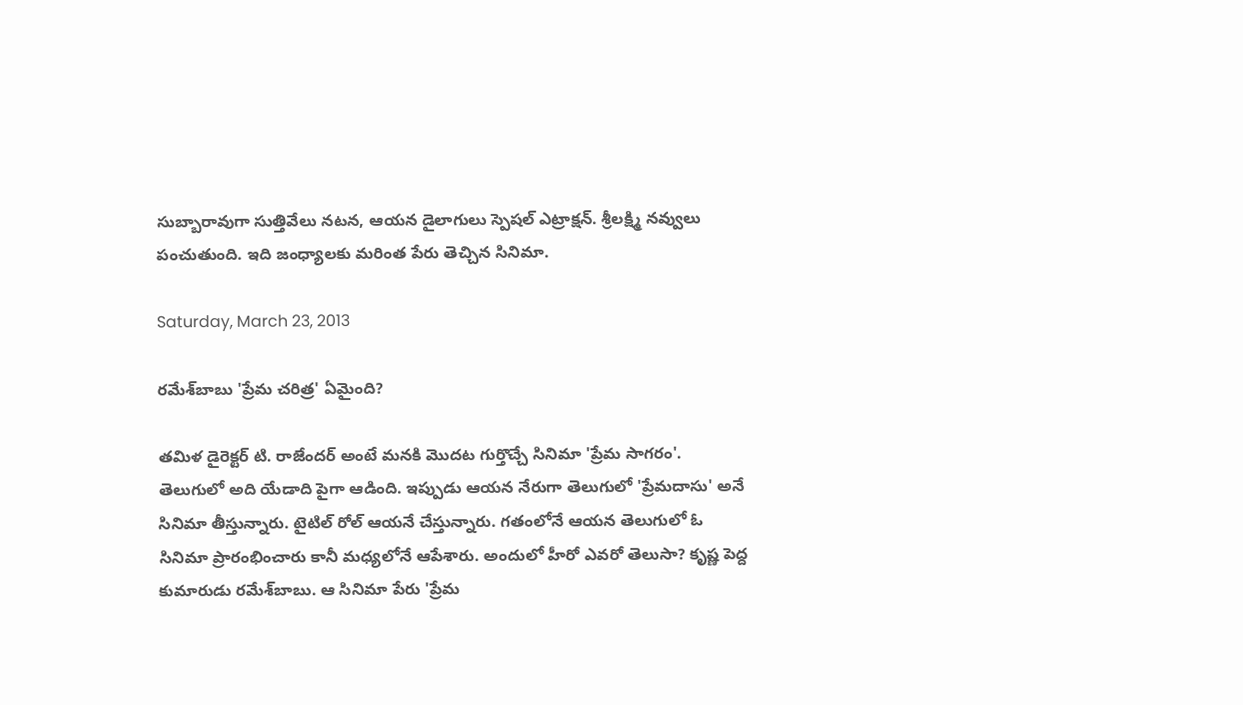సుబ్బారావుగా సుత్తివేలు నటన, ఆయన డైలాగులు స్పెషల్ ఎట్రాక్షన్. శ్రీలక్ష్మి నవ్వులు పంచుతుంది. ఇది జంధ్యాలకు మరింత పేరు తెచ్చిన సినిమా.

Saturday, March 23, 2013

రమేశ్‌బాబు 'ప్రేమ చరిత్ర' ఏమైంది?

తమిళ డైరెక్టర్ టి. రాజేందర్ అంటే మనకి మొదట గుర్తొచ్చే సినిమా 'ప్రేమ సాగరం'. తెలుగులో అది యేడాది పైగా ఆడింది. ఇప్పుడు ఆయన నేరుగా తెలుగులో 'ప్రేమదాసు' అనే సినిమా తీస్తున్నారు. టైటిల్ రోల్ ఆయనే చేస్తున్నారు. గతంలోనే ఆయన తెలుగులో ఓ సినిమా ప్రారంభించారు కానీ మధ్యలోనే ఆపేశారు. అందులో హీరో ఎవరో తెలుసా? కృష్ణ పెద్ద కుమారుడు రమేశ్‌బాబు. ఆ సినిమా పేరు 'ప్రేమ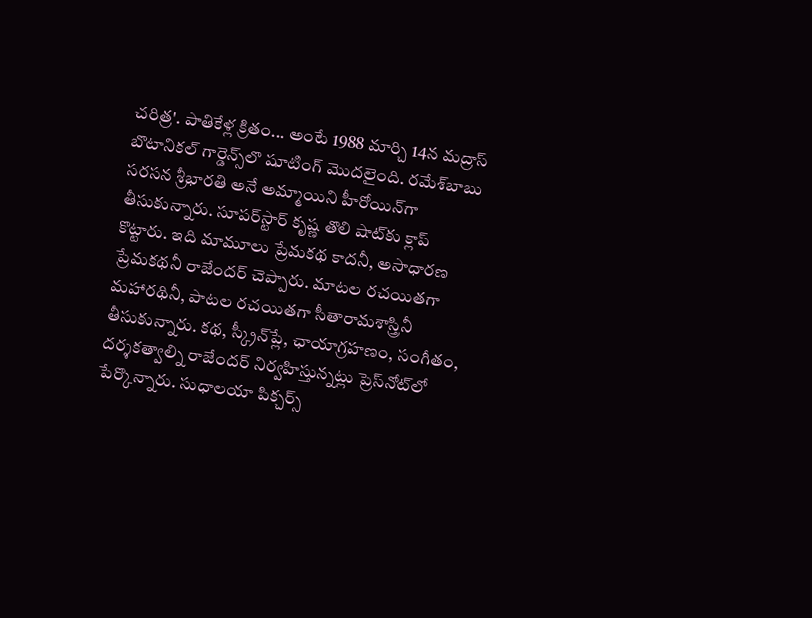చరిత్ర'. పాతికేళ్ల క్రితం... అంటే 1988 మార్చి 14న మద్రాస్ బొటానికల్ గార్డెన్స్‌లొ షూటింగ్ మొదలైంది. రమేశ్‌బాబు సరసన శ్రీభారతి అనే అమ్మాయిని హీరోయిన్‌గా తీసుకున్నారు. సూపర్‌స్టార్ కృష్ణ తొలి షాట్‌కు క్లాప్ కొట్టారు. ఇది మామూలు ప్రేమకథ కాదనీ, అసాధారణ ప్రేమకథనీ రాజేందర్ చెప్పారు. మాటల రచయితగా మహారథినీ, పాటల రచయితగా సీతారామశాస్త్రినీ తీసుకున్నారు. కథ, స్క్రీన్‌ప్లే, ఛాయాగ్రహణం, సంగీతం, దర్శకత్వాల్ని రాజేందర్ నిర్వహిస్తున్నట్లు ప్రెస్‌నోట్‌లో పేర్కొన్నారు. సుధాలయా పిక్చర్స్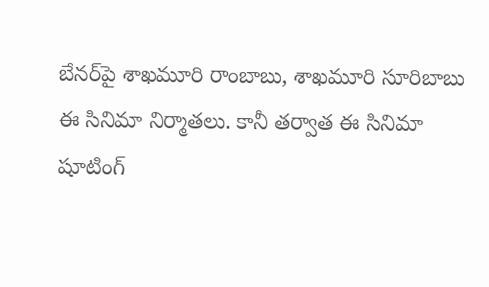బేనర్‌పై శాఖమూరి రాంబాబు, శాఖమూరి సూరిబాబు ఈ సినిమా నిర్మాతలు. కానీ తర్వాత ఈ సినిమా షూటింగ్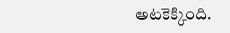అటకెక్కింది.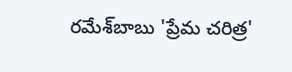రమేశ్‌బాబు 'ప్రేమ చరిత్ర'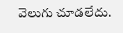వెలుగు చూడలేదు.